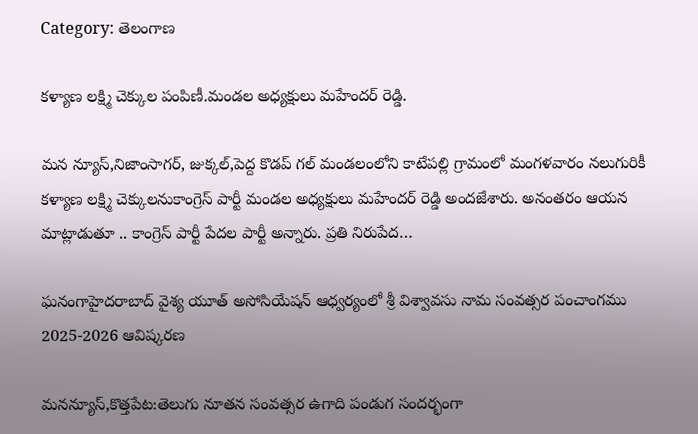Category: తెలంగాణ

కళ్యాణ లక్ష్మి చెక్కుల పంపిణీ.మండల అధ్యక్షులు మహేందర్ రెడ్డి.

మన న్యూస్,నిజాంసాగర్, జుక్కల్,పెద్ద కొడప్ గల్ మండలంలోని కాటేపల్లి గ్రామంలో మంగళవారం నలుగురికీ కళ్యాణ లక్ష్మి చెక్కులనుకాంగ్రెస్ పార్టీ మండల అధ్యక్షులు మహేందర్ రెడ్డి అందజేశారు. అనంతరం ఆయన మాట్లాడుతూ .. కాంగ్రెస్ పార్టీ పేదల పార్టీ అన్నారు. ప్రతి నిరుపేద…

ఘనంగాహైదరాబాద్ వైశ్య యూత్ అసోసియేషన్ ఆధ్వర్యంలో శ్రీ విశ్వావసు నామ సంవత్సర పంచాంగము 2025-2026 ఆవిష్కరణ

మనన్యూస్,కొత్తపేట:తెలుగు నూతన సంవత్సర ఉగాది పండుగ సందర్భంగా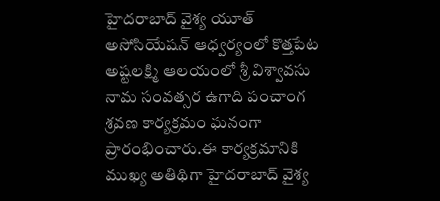హైదరాబాద్ వైశ్య యూత్ అసోసియేషన్ ఆధ్వర్యంలో కొత్తపేట అష్టలక్ష్మి ఆలయంలో శ్రీ విశ్వావసు నామ సంవత్సర ఉగాది పంచాంగ శ్రవణ కార్యక్రమం ఘనంగా ప్రారంభించారు.ఈ కార్యక్రమానికి ముఖ్య అతిథిగా హైదరాబాద్ వైశ్య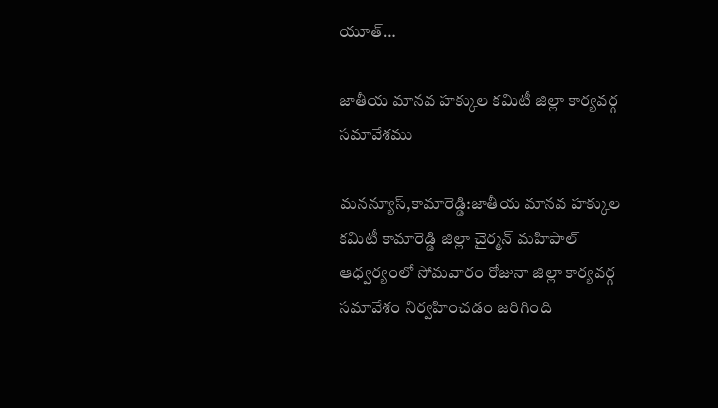యూత్…

జాతీయ మానవ హక్కుల కమిటీ జిల్లా కార్యవర్గ సమావేశము

మనన్యూస్,కామారెడ్డి:జాతీయ మానవ హక్కుల కమిటీ కామారెడ్డి జిల్లా చైర్మన్ మహిపాల్ ఆధ్వర్యంలో సోమవారం రోజునా జిల్లా కార్యవర్గ సమావేశం నిర్వహించడం జరిగింది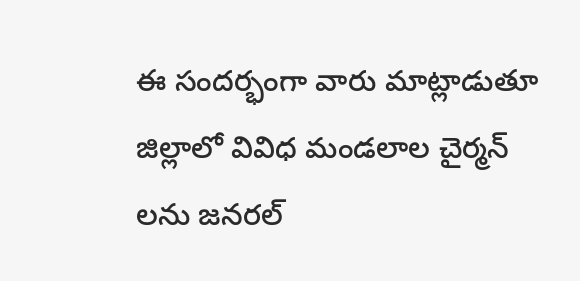ఈ సందర్భంగా వారు మాట్లాడుతూ జిల్లాలో వివిధ మండలాల చైర్మన్ లను జనరల్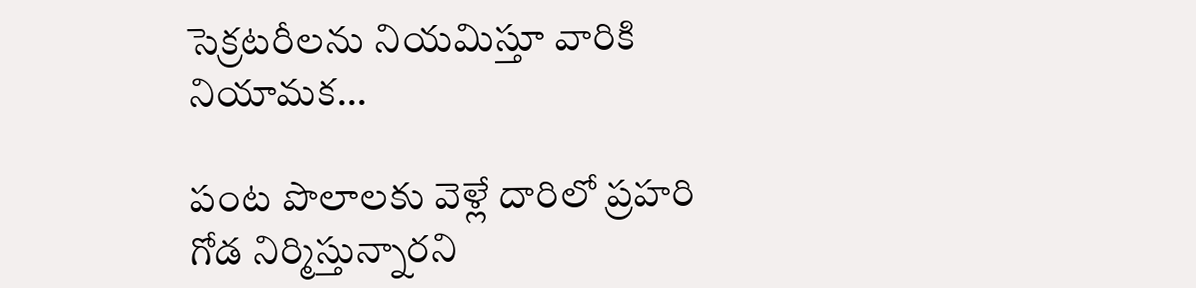సెక్రటరీలను నియమిస్తూ వారికి నియామక…

పంట పొలాలకు వెళ్లే దారిలో ప్రహరి గోడ నిర్మిస్తున్నారని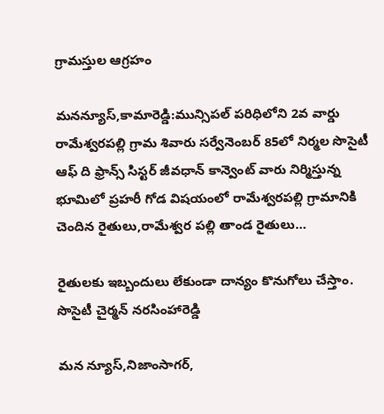గ్రామస్తుల ఆగ్రహం

మనన్యూస్,కామారెడ్డి:మున్సిపల్ పరిధిలోని 2వ వార్డు రామేశ్వరపల్లి గ్రామ శివారు సర్వేనెంబర్ 85లో నిర్మల సొసైటీ ఆఫ్ ది ఫ్రాన్స్ సిస్టర్ జీవధాన్ కాన్వెంట్ వారు నిర్మిస్తున్న భూమిలో ప్రహరీ గోడ విషయంలో రామేశ్వరపల్లి గ్రామానికి చెందిన రైతులు,రామేశ్వర పల్లి తాండ రైతులు…

రైతులకు ఇబ్బందులు లేకుండా దాన్యం కొనుగోలు చేస్తాం. సొసైటీ చైర్మన్ నరసింహారెడ్డి

మన న్యూస్,నిజాంసాగర్,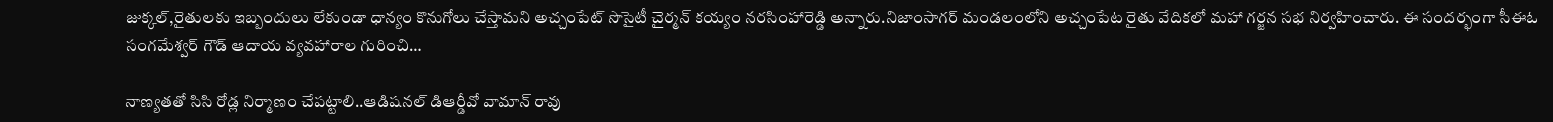జుక్కల్,రైతులకు ఇబ్బందులు లేకుండా ధాన్యం కొనుగోలు చేస్తామని అచ్చంపేట్ సొసైటీ చైర్మన్ కయ్యం నరసింహారెడ్డి అన్నారు.నిజాంసాగర్ మండలంలోని అచ్చంపేట రైతు వేదికలో మహా గర్జన సభ నిర్వహించారు. ఈ సందర్భంగా సీఈఓ సంగమేశ్వర్ గౌడ్ ఆదాయ వ్యవహారాల గురించి…

నాణ్యతతో సిసి రోడ్ల నిర్మాణం చేపట్టాలి..ఆడిషనల్ డిఆర్డీవో వామాన్ రావు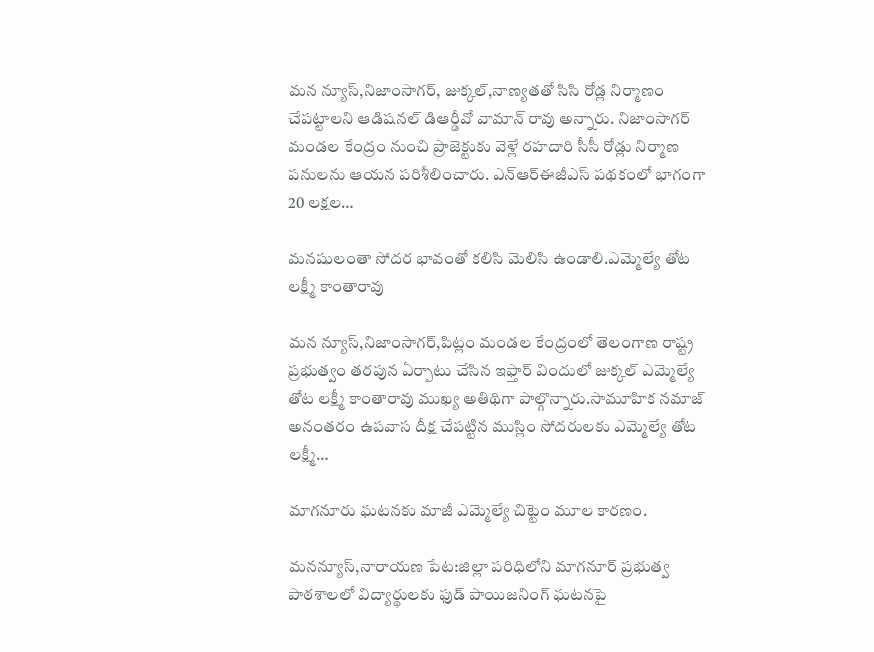మన న్యూస్,నిజాంసాగర్, జుక్కల్,నాణ్యతతో సిసి రోడ్ల నిర్మాణం చేపట్టాలని ఆడిషనల్ డిఆర్డీవో వామాన్ రావు అన్నారు. నిజాంసాగర్ మండల కేంద్రం నుంచి ప్రాజెక్టుకు వెళ్లే రహదారి సీసీ రోడ్లు నిర్మాణ పనులను ఆయన పరిశీలించారు. ఎన్ఆర్ఈజీఎస్ పథకంలో భాగంగా 20 లక్షల…

మనషులంతా సోదర భావంతో కలిసి మెలిసి ఉండాలి.ఎమ్మెల్యే తోట లక్ష్మీ కాంతారావు

మన న్యూస్,నిజాంసాగర్,పిట్లం మండల కేంద్రంలో తెలంగాణ రాష్ట్ర ప్రభుత్వం తరపున ఏర్పాటు చేసిన ఇఫ్తార్ విందులో జుక్కల్ ఎమ్మెల్యే తోట లక్ష్మీ కాంతారావు ముఖ్య అతిథిగా పాల్గొన్నారు.సామూహిక నమాజ్ అనంతరం ఉపవాస దీక్ష చేపట్టిన ముస్లిం సోదరులకు ఎమ్మెల్యే తోట లక్ష్మీ…

మాగనూరు ఘటనకు మాజీ ఎమ్మెల్యే చిట్టెం మూల కారణం.

మనన్యూస్,నారాయణ పేట:జిల్లా పరిధిలోని మాగనూర్ ప్రభుత్వ పాఠశాలలో విద్యార్థులకు ఫుడ్ పాయిజనింగ్ ఘటనపై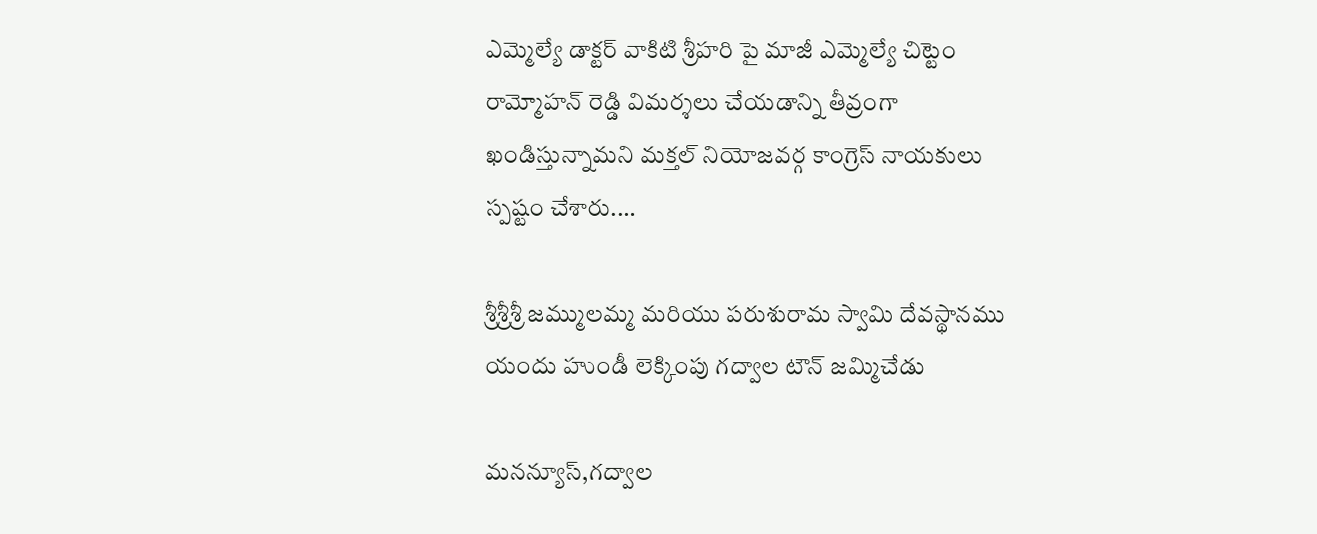ఎమ్మెల్యే డాక్టర్ వాకిటి శ్రీహరి పై మాజీ ఎమ్మెల్యే చిట్టెం రామ్మోహన్ రెడ్డి విమర్శలు చేయడాన్ని తీవ్రంగా ఖండిస్తున్నామని మక్తల్ నియోజవర్గ కాంగ్రెస్ నాయకులు స్పష్టం చేశారు.…

శ్రీశ్రీశ్రీ జమ్ములమ్మ మరియు పరుశురామ స్వామి దేవస్థానము యందు హుండీ లెక్కింపు గద్వాల టౌన్ జమ్మిచేడు

మనన్యూస్,గద్వాల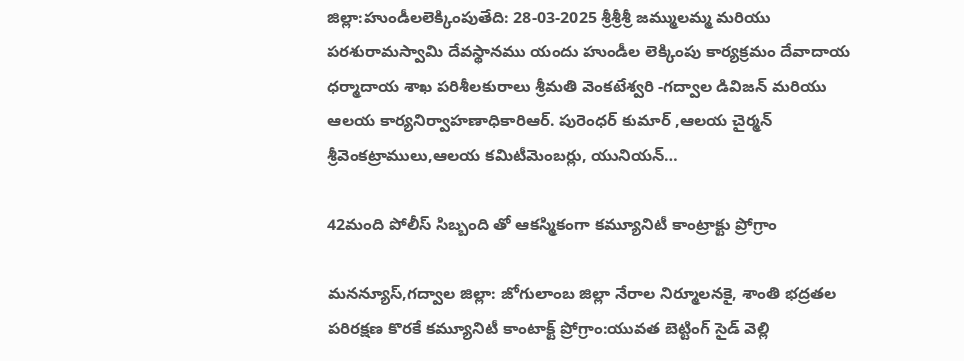జిల్లా:హుండీలలెక్కింపుతేది: 28-03-2025 శ్రీశ్రీశ్రీ జమ్ములమ్మ మరియు పరశురామస్వామి దేవస్థానము యందు హుండీల లెక్కింపు కార్యక్రమం దేవాదాయ ధర్మాదాయ శాఖ పరిశీలకురాలు శ్రీమతి వెంకటేశ్వరి -గద్వాల డివిజన్ మరియు ఆలయ కార్యనిర్వాహణాధికారిఆర్. పురెంధర్ కుమార్ ,ఆలయ చైర్మన్ శ్రీవెంకట్రాములు,ఆలయ కమిటీమెంబర్లు, యునియన్…

42మంది పోలీస్ సిబ్బంది తో ఆకస్మికంగా కమ్యూనిటీ కాంట్రాక్టు ప్రోగ్రాం

మనన్యూస్,గద్వాల జిల్లా: జోగులాంబ జిల్లా నేరాల నిర్మూలనకై, శాంతి భద్రతల పరిరక్షణ కొరకే కమ్యూనిటీ కాంటాక్ట్ ప్రోగ్రాం:యువత బెట్టింగ్ సైడ్ వెల్లి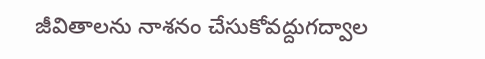జీవితాలను నాశనం చేసుకోవద్దుగద్వాల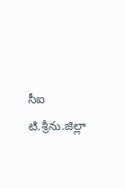సీఐ టి.శ్రీను.జిల్లా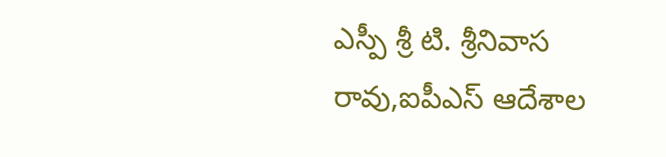ఎస్పీ శ్రీ టి. శ్రీనివాస రావు,ఐపీఎస్ ఆదేశాల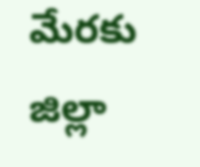మేరకు జిల్లా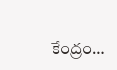కేంద్రం…